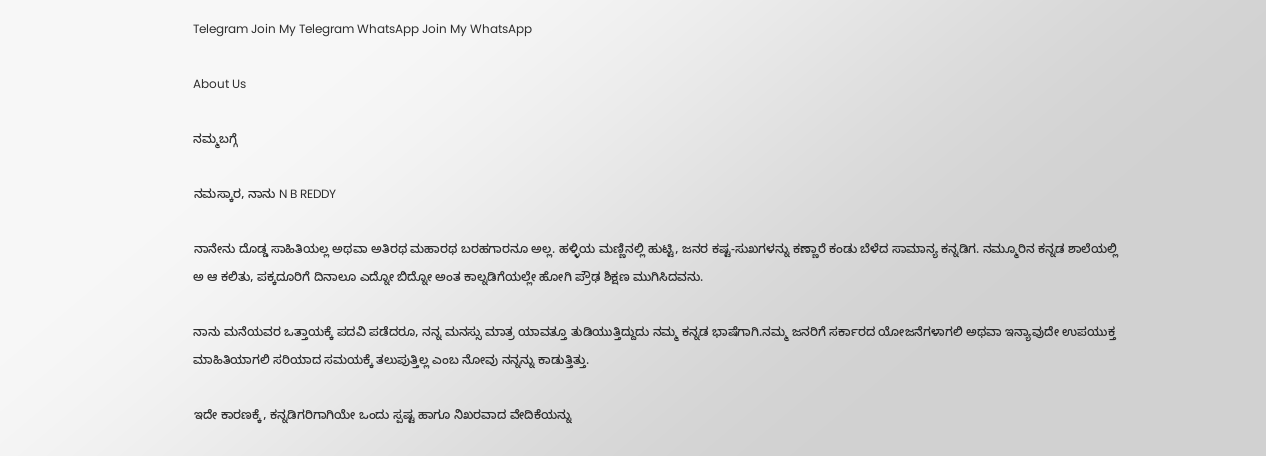Telegram Join My Telegram WhatsApp Join My WhatsApp

About Us

ನಮ್ಮಬಗ್ಗೆ

ನಮಸ್ಕಾರ, ನಾನು N B REDDY

ನಾನೇನು ದೊಡ್ಡ ಸಾಹಿತಿಯಲ್ಲ ಅಥವಾ ಅತಿರಥ ಮಹಾರಥ ಬರಹಗಾರನೂ ಅಲ್ಲ. ಹಳ್ಳಿಯ ಮಣ್ಣಿನಲ್ಲಿ ಹುಟ್ಟಿ, ಜನರ ಕಷ್ಟ-ಸುಖಗಳನ್ನು ಕಣ್ಣಾರೆ ಕಂಡು ಬೆಳೆದ ಸಾಮಾನ್ಯ ಕನ್ನಡಿಗ. ನಮ್ಮೂರಿನ ಕನ್ನಡ ಶಾಲೆಯಲ್ಲಿ ಅ ಆ ಕಲಿತು, ಪಕ್ಕದೂರಿಗೆ ದಿನಾಲೂ ಎದ್ನೋ ಬಿದ್ನೋ ಅಂತ ಕಾಲ್ನಡಿಗೆಯಲ್ಲೇ ಹೋಗಿ ಪ್ರೌಢ ಶಿಕ್ಷಣ ಮುಗಿಸಿದವನು.

ನಾನು ಮನೆಯವರ ಒತ್ತಾಯಕ್ಕೆ ಪದವಿ ಪಡೆದರೂ, ನನ್ನ ಮನಸ್ಸು ಮಾತ್ರ ಯಾವತ್ತೂ ತುಡಿಯುತ್ತಿದ್ದುದು ನಮ್ಮ ಕನ್ನಡ ಭಾಷೆಗಾಗಿ.ನಮ್ಮ ಜನರಿಗೆ ಸರ್ಕಾರದ ಯೋಜನೆಗಳಾಗಲಿ ಅಥವಾ ಇನ್ಯಾವುದೇ ಉಪಯುಕ್ತ ಮಾಹಿತಿಯಾಗಲಿ ಸರಿಯಾದ ಸಮಯಕ್ಕೆ ತಲುಪುತ್ತಿಲ್ಲ ಎಂಬ ನೋವು ನನ್ನನ್ನು ಕಾಡುತ್ತಿತ್ತು.

ಇದೇ ಕಾರಣಕ್ಕೆ, ಕನ್ನಡಿಗರಿಗಾಗಿಯೇ ಒಂದು ಸ್ಪಷ್ಟ ಹಾಗೂ ನಿಖರವಾದ ವೇದಿಕೆಯನ್ನು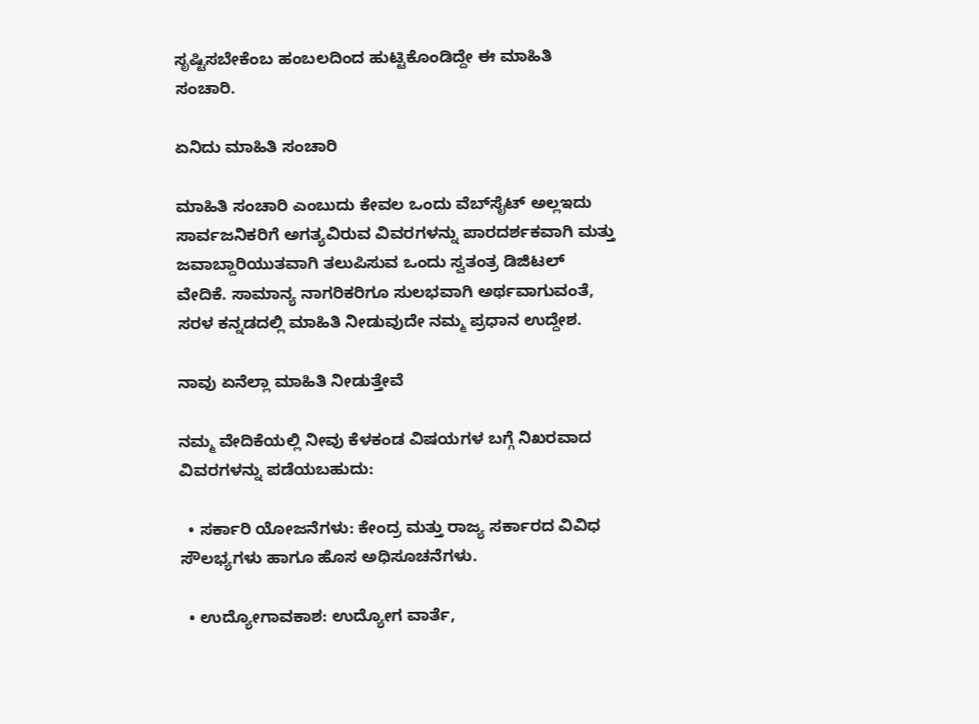ಸೃಷ್ಟಿಸಬೇಕೆಂಬ ಹಂಬಲದಿಂದ ಹುಟ್ಟಿಕೊಂಡಿದ್ದೇ ಈ ಮಾಹಿತಿ ಸಂಚಾರಿ.

ಏನಿದು ಮಾಹಿತಿ ಸಂಚಾರಿ

ಮಾಹಿತಿ ಸಂಚಾರಿ ಎಂಬುದು ಕೇವಲ ಒಂದು ವೆಬ್‌ಸೈಟ್ ಅಲ್ಲಇದು ಸಾರ್ವಜನಿಕರಿಗೆ ಅಗತ್ಯವಿರುವ ವಿವರಗಳನ್ನು ಪಾರದರ್ಶಕವಾಗಿ ಮತ್ತು ಜವಾಬ್ದಾರಿಯುತವಾಗಿ ತಲುಪಿಸುವ ಒಂದು ಸ್ವತಂತ್ರ ಡಿಜಿಟಲ್ ವೇದಿಕೆ. ಸಾಮಾನ್ಯ ನಾಗರಿಕರಿಗೂ ಸುಲಭವಾಗಿ ಅರ್ಥವಾಗುವಂತೆ, ಸರಳ ಕನ್ನಡದಲ್ಲಿ ಮಾಹಿತಿ ನೀಡುವುದೇ ನಮ್ಮ ಪ್ರಧಾನ ಉದ್ದೇಶ.

ನಾವು ಏನೆಲ್ಲಾ ಮಾಹಿತಿ ನೀಡುತ್ತೇವೆ

ನಮ್ಮ ವೇದಿಕೆಯಲ್ಲಿ ನೀವು ಕೆಳಕಂಡ ವಿಷಯಗಳ ಬಗ್ಗೆ ನಿಖರವಾದ ವಿವರಗಳನ್ನು ಪಡೆಯಬಹುದು:

  • ಸರ್ಕಾರಿ ಯೋಜನೆಗಳು: ಕೇಂದ್ರ ಮತ್ತು ರಾಜ್ಯ ಸರ್ಕಾರದ ವಿವಿಧ ಸೌಲಭ್ಯಗಳು ಹಾಗೂ ಹೊಸ ಅಧಿಸೂಚನೆಗಳು.

  • ಉದ್ಯೋಗಾವಕಾಶ: ಉದ್ಯೋಗ ವಾರ್ತೆ,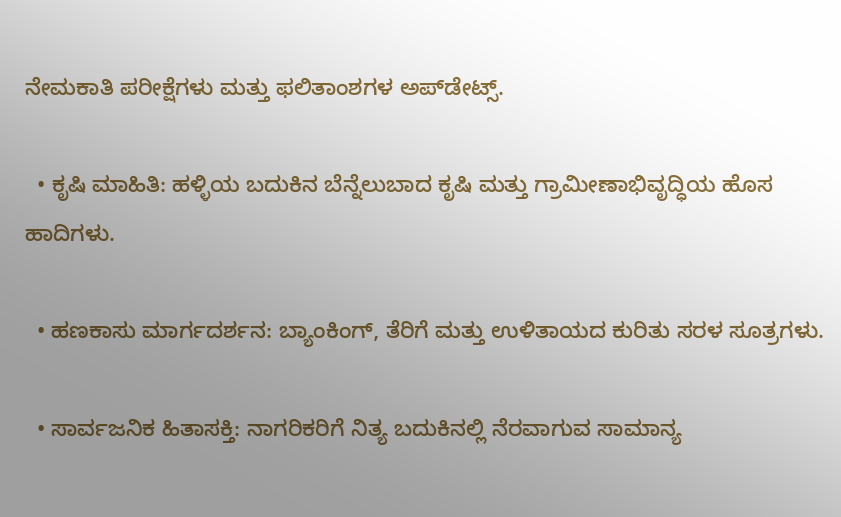ನೇಮಕಾತಿ ಪರೀಕ್ಷೆಗಳು ಮತ್ತು ಫಲಿತಾಂಶಗಳ ಅಪ್‌ಡೇಟ್ಸ್.

  • ಕೃಷಿ ಮಾಹಿತಿ: ಹಳ್ಳಿಯ ಬದುಕಿನ ಬೆನ್ನೆಲುಬಾದ ಕೃಷಿ ಮತ್ತು ಗ್ರಾಮೀಣಾಭಿವೃದ್ಧಿಯ ಹೊಸ ಹಾದಿಗಳು.

  • ಹಣಕಾಸು ಮಾರ್ಗದರ್ಶನ: ಬ್ಯಾಂಕಿಂಗ್, ತೆರಿಗೆ ಮತ್ತು ಉಳಿತಾಯದ ಕುರಿತು ಸರಳ ಸೂತ್ರಗಳು.

  • ಸಾರ್ವಜನಿಕ ಹಿತಾಸಕ್ತಿ: ನಾಗರಿಕರಿಗೆ ನಿತ್ಯ ಬದುಕಿನಲ್ಲಿ ನೆರವಾಗುವ ಸಾಮಾನ್ಯ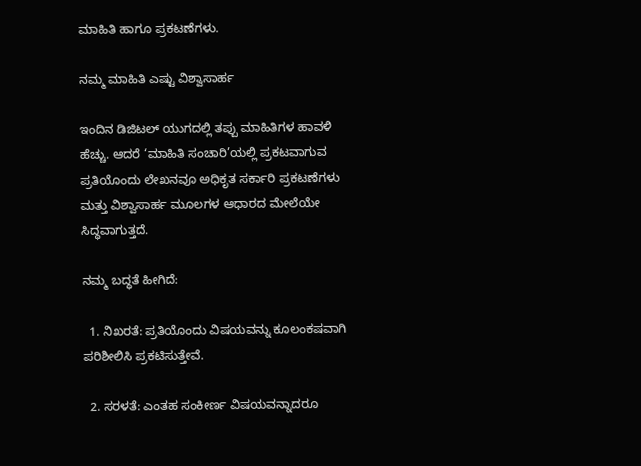ಮಾಹಿತಿ ಹಾಗೂ ಪ್ರಕಟಣೆಗಳು.

ನಮ್ಮ ಮಾಹಿತಿ ಎಷ್ಟು ವಿಶ್ವಾಸಾರ್ಹ

ಇಂದಿನ ಡಿಜಿಟಲ್ ಯುಗದಲ್ಲಿ ತಪ್ಪು ಮಾಹಿತಿಗಳ ಹಾವಳಿ ಹೆಚ್ಚು. ಆದರೆ ‘ಮಾಹಿತಿ ಸಂಚಾರಿ’ಯಲ್ಲಿ ಪ್ರಕಟವಾಗುವ ಪ್ರತಿಯೊಂದು ಲೇಖನವೂ ಅಧಿಕೃತ ಸರ್ಕಾರಿ ಪ್ರಕಟಣೆಗಳು ಮತ್ತು ವಿಶ್ವಾಸಾರ್ಹ ಮೂಲಗಳ ಆಧಾರದ ಮೇಲೆಯೇ ಸಿದ್ಧವಾಗುತ್ತದೆ.

ನಮ್ಮ ಬದ್ಧತೆ ಹೀಗಿದೆ:

  1. ನಿಖರತೆ: ಪ್ರತಿಯೊಂದು ವಿಷಯವನ್ನು ಕೂಲಂಕಷವಾಗಿ ಪರಿಶೀಲಿಸಿ ಪ್ರಕಟಿಸುತ್ತೇವೆ.

  2. ಸರಳತೆ: ಎಂತಹ ಸಂಕೀರ್ಣ ವಿಷಯವನ್ನಾದರೂ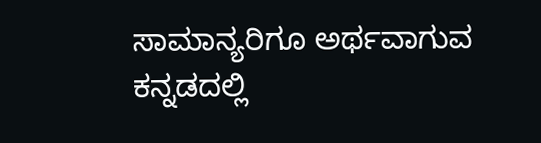ಸಾಮಾನ್ಯರಿಗೂ ಅರ್ಥವಾಗುವ ಕನ್ನಡದಲ್ಲಿ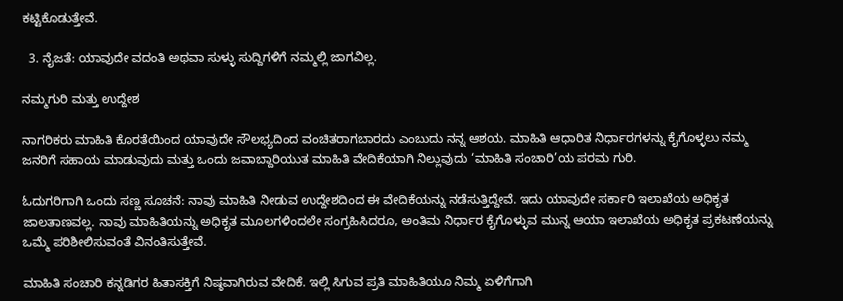ಕಟ್ಟಿಕೊಡುತ್ತೇವೆ.

  3. ನೈಜತೆ: ಯಾವುದೇ ವದಂತಿ ಅಥವಾ ಸುಳ್ಳು ಸುದ್ದಿಗಳಿಗೆ ನಮ್ಮಲ್ಲಿ ಜಾಗವಿಲ್ಲ.

ನಮ್ಮಗುರಿ ಮತ್ತು ಉದ್ದೇಶ

ನಾಗರಿಕರು ಮಾಹಿತಿ ಕೊರತೆಯಿಂದ ಯಾವುದೇ ಸೌಲಭ್ಯದಿಂದ ವಂಚಿತರಾಗಬಾರದು ಎಂಬುದು ನನ್ನ ಆಶಯ. ಮಾಹಿತಿ ಆಧಾರಿತ ನಿರ್ಧಾರಗಳನ್ನು ಕೈಗೊಳ್ಳಲು ನಮ್ಮ ಜನರಿಗೆ ಸಹಾಯ ಮಾಡುವುದು ಮತ್ತು ಒಂದು ಜವಾಬ್ದಾರಿಯುತ ಮಾಹಿತಿ ವೇದಿಕೆಯಾಗಿ ನಿಲ್ಲುವುದು ‘ಮಾಹಿತಿ ಸಂಚಾರಿ’ಯ ಪರಮ ಗುರಿ.

ಓದುಗರಿಗಾಗಿ ಒಂದು ಸಣ್ಣ ಸೂಚನೆ: ನಾವು ಮಾಹಿತಿ ನೀಡುವ ಉದ್ದೇಶದಿಂದ ಈ ವೇದಿಕೆಯನ್ನು ನಡೆಸುತ್ತಿದ್ದೇವೆ. ಇದು ಯಾವುದೇ ಸರ್ಕಾರಿ ಇಲಾಖೆಯ ಅಧಿಕೃತ ಜಾಲತಾಣವಲ್ಲ. ನಾವು ಮಾಹಿತಿಯನ್ನು ಅಧಿಕೃತ ಮೂಲಗಳಿಂದಲೇ ಸಂಗ್ರಹಿಸಿದರೂ, ಅಂತಿಮ ನಿರ್ಧಾರ ಕೈಗೊಳ್ಳುವ ಮುನ್ನ ಆಯಾ ಇಲಾಖೆಯ ಅಧಿಕೃತ ಪ್ರಕಟಣೆಯನ್ನು ಒಮ್ಮೆ ಪರಿಶೀಲಿಸುವಂತೆ ವಿನಂತಿಸುತ್ತೇವೆ.

ಮಾಹಿತಿ ಸಂಚಾರಿ ಕನ್ನಡಿಗರ ಹಿತಾಸಕ್ತಿಗೆ ನಿಷ್ಠವಾಗಿರುವ ವೇದಿಕೆ. ಇಲ್ಲಿ ಸಿಗುವ ಪ್ರತಿ ಮಾಹಿತಿಯೂ ನಿಮ್ಮ ಏಳಿಗೆಗಾಗಿ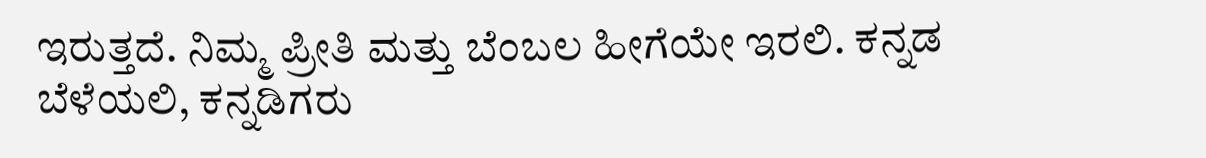ಇರುತ್ತದೆ. ನಿಮ್ಮ ಪ್ರೀತಿ ಮತ್ತು ಬೆಂಬಲ ಹೀಗೆಯೇ ಇರಲಿ. ಕನ್ನಡ ಬೆಳೆಯಲಿ, ಕನ್ನಡಿಗರು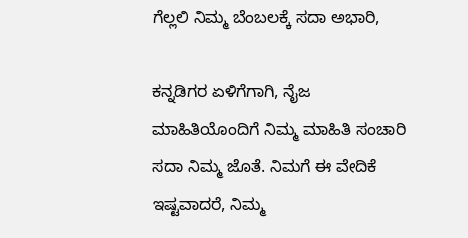ಗೆಲ್ಲಲಿ ನಿಮ್ಮ ಬೆಂಬಲಕ್ಕೆ ಸದಾ ಅಭಾರಿ,

ಕನ್ನಡಿಗರ ಏಳಿಗೆಗಾಗಿ, ನೈಜ ಮಾಹಿತಿಯೊಂದಿಗೆ ನಿಮ್ಮ ಮಾಹಿತಿ ಸಂಚಾರಿ ಸದಾ ನಿಮ್ಮ ಜೊತೆ. ನಿಮಗೆ ಈ ವೇದಿಕೆ ಇಷ್ಟವಾದರೆ, ನಿಮ್ಮ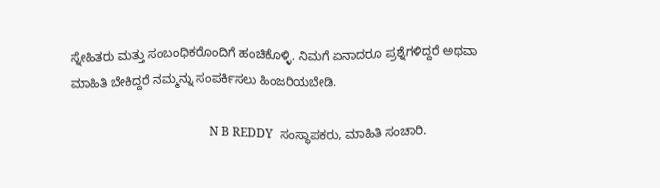ಸ್ನೇಹಿತರು ಮತ್ತು ಸಂಬಂಧಿಕರೊಂದಿಗೆ ಹಂಚಿಕೊಳ್ಳಿ. ನಿಮಗೆ ಏನಾದರೂ ಪ್ರಶ್ನೆಗಳಿದ್ದರೆ ಅಥವಾ ಮಾಹಿತಿ ಬೇಕಿದ್ದರೆ ನಮ್ಮನ್ನು ಸಂಪರ್ಕಿಸಲು ಹಿಂಜರಿಯಬೇಡಿ.

                                              N B REDDY  ಸಂಸ್ಥಾಪಕರು, ಮಾಹಿತಿ ಸಂಚಾರಿ.